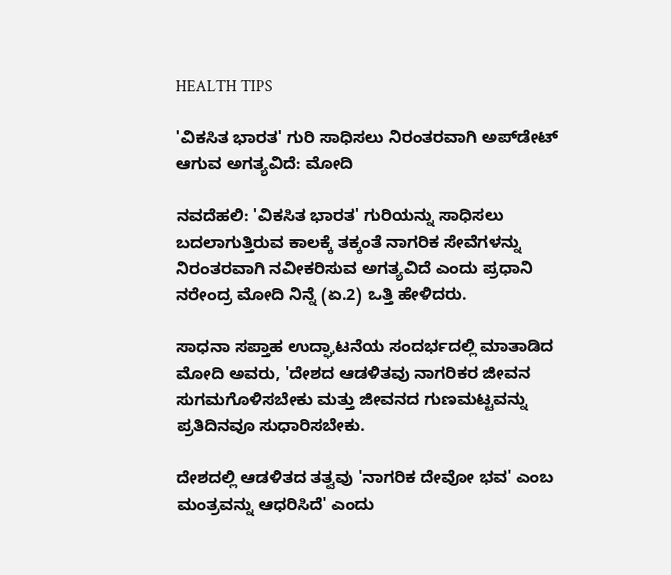HEALTH TIPS

'ವಿಕಸಿತ ಭಾರತ' ಗುರಿ ಸಾಧಿಸಲು ನಿರಂತರವಾಗಿ ಅಪ್‌ಡೇಟ್ ಆಗುವ ಅಗತ್ಯವಿದೆ: ಮೋದಿ

ನವದೆಹಲಿ: 'ವಿಕಸಿತ ಭಾರತ' ಗುರಿಯನ್ನು ಸಾಧಿಸಲು ಬದಲಾಗುತ್ತಿರುವ ಕಾಲಕ್ಕೆ ತಕ್ಕಂತೆ ನಾಗರಿಕ ಸೇವೆಗಳನ್ನು ನಿರಂತರವಾಗಿ ನವೀಕರಿಸುವ ಅಗತ್ಯವಿದೆ ಎಂದು ಪ್ರಧಾನಿ ನರೇಂದ್ರ ಮೋದಿ ನಿನ್ನೆ (ಏ.2) ಒತ್ತಿ ಹೇಳಿದರು.

ಸಾಧನಾ ಸಪ್ತಾಹ ಉದ್ಘಾಟನೆಯ ಸಂದರ್ಭದಲ್ಲಿ ಮಾತಾಡಿದ ಮೋದಿ ಅವರು, 'ದೇಶದ ಆಡಳಿತವು ನಾಗರಿಕರ ಜೀವನ ಸುಗಮಗೊಳಿಸಬೇಕು ಮತ್ತು ಜೀವನದ ಗುಣಮಟ್ಟವನ್ನು ಪ್ರತಿದಿನವೂ ಸುಧಾರಿಸಬೇಕು.

ದೇಶದಲ್ಲಿ ಆಡಳಿತದ ತತ್ವವು 'ನಾಗರಿಕ ದೇವೋ ಭವ' ಎಂಬ ಮಂತ್ರವನ್ನು ಆಧರಿಸಿದೆ' ಎಂದು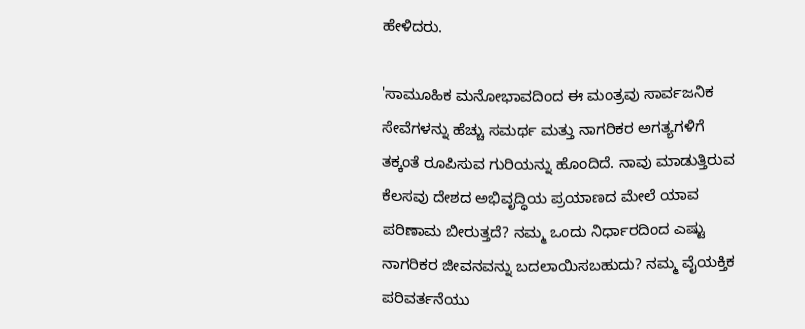ಹೇಳಿದರು.

'ಸಾಮೂಹಿಕ ಮನೋಭಾವದಿಂದ ಈ ಮಂತ್ರವು ಸಾರ್ವಜನಿಕ ಸೇವೆಗಳನ್ನು ಹೆಚ್ಚು ಸಮರ್ಥ ಮತ್ತು ನಾಗರಿಕರ ಅಗತ್ಯಗಳಿಗೆ ತಕ್ಕಂತೆ ರೂಪಿಸುವ ಗುರಿಯನ್ನು ಹೊಂದಿದೆ. ನಾವು ಮಾಡುತ್ತಿರುವ ಕೆಲಸವು ದೇಶದ ಅಭಿವೃದ್ಧಿಯ ಪ್ರಯಾಣದ ಮೇಲೆ ಯಾವ ಪರಿಣಾಮ ಬೀರುತ್ತದೆ? ನಮ್ಮ ಒಂದು ನಿರ್ಧಾರದಿಂದ ಎಷ್ಟು ನಾಗರಿಕರ ಜೀವನವನ್ನು ಬದಲಾಯಿಸಬಹುದು? ನಮ್ಮ ವೈಯಕ್ತಿಕ ಪರಿವರ್ತನೆಯು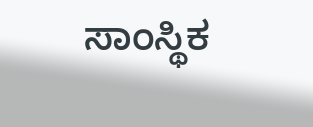ಸಾಂಸ್ಥಿಕ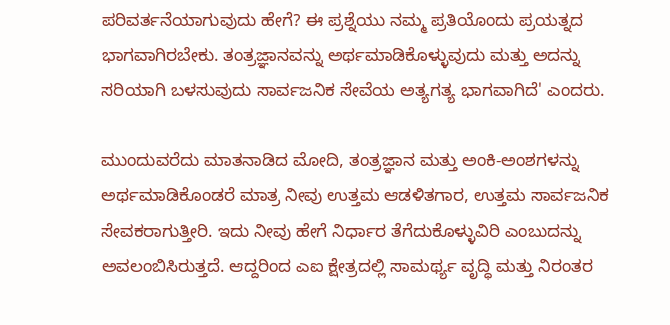ಪರಿವರ್ತನೆಯಾಗುವುದು ಹೇಗೆ? ಈ ಪ್ರಶ್ನೆಯು ನಮ್ಮ ಪ್ರತಿಯೊಂದು ಪ್ರಯತ್ನದ ಭಾಗವಾಗಿರಬೇಕು. ತಂತ್ರಜ್ಞಾನವನ್ನು ಅರ್ಥಮಾಡಿಕೊಳ್ಳುವುದು ಮತ್ತು ಅದನ್ನು ಸರಿಯಾಗಿ ಬಳಸುವುದು ಸಾರ್ವಜನಿಕ ಸೇವೆಯ ಅತ್ಯಗತ್ಯ ಭಾಗವಾಗಿದೆ' ಎಂದರು.

ಮುಂದುವರೆದು ಮಾತನಾಡಿದ ಮೋದಿ, ತಂತ್ರಜ್ಞಾನ ಮತ್ತು ಅಂಕಿ-ಅಂಶಗಳನ್ನು ಅರ್ಥಮಾಡಿಕೊಂಡರೆ ಮಾತ್ರ ನೀವು ಉತ್ತಮ ಆಡಳಿತಗಾರ, ಉತ್ತಮ ಸಾರ್ವಜನಿಕ ಸೇವಕರಾಗುತ್ತೀರಿ. ಇದು ನೀವು ಹೇಗೆ ನಿರ್ಧಾರ ತೆಗೆದುಕೊಳ್ಳುವಿರಿ ಎಂಬುದನ್ನು ಅವಲಂಬಿಸಿರುತ್ತದೆ. ಆದ್ದರಿಂದ ಎಐ ಕ್ಷೇತ್ರದಲ್ಲಿ ಸಾಮರ್ಥ್ಯ ವೃದ್ಧಿ ಮತ್ತು ನಿರಂತರ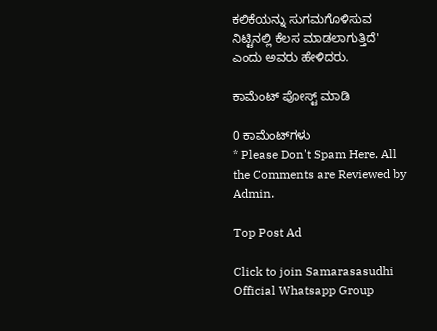ಕಲಿಕೆಯನ್ನು ಸುಗಮಗೊಳಿಸುವ ನಿಟ್ಟಿನಲ್ಲಿ ಕೆಲಸ ಮಾಡಲಾಗುತ್ತಿದೆ' ಎಂದು ಅವರು ಹೇಳಿದರು.

ಕಾಮೆಂಟ್‌‌ ಪೋಸ್ಟ್‌ ಮಾಡಿ

0 ಕಾಮೆಂಟ್‌ಗಳು
* Please Don't Spam Here. All the Comments are Reviewed by Admin.

Top Post Ad

Click to join Samarasasudhi Official Whatsapp Group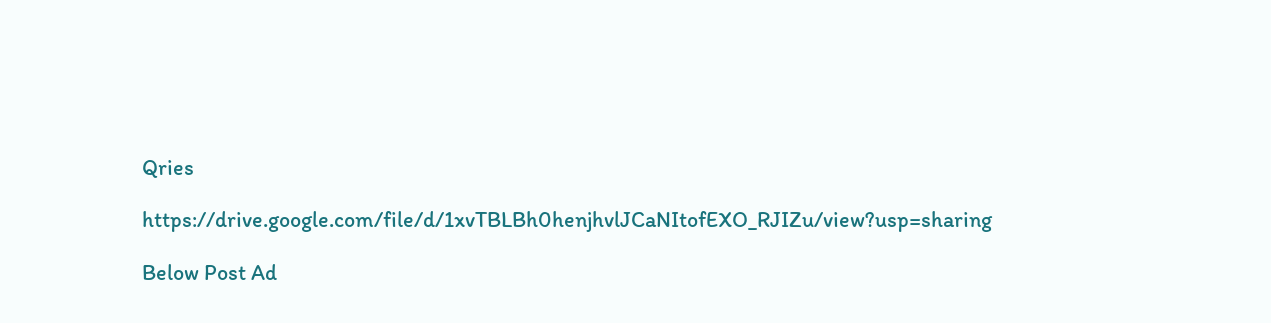Qries

https://drive.google.com/file/d/1xvTBLBh0henjhvlJCaNItofEXO_RJIZu/view?usp=sharing

Below Post Ad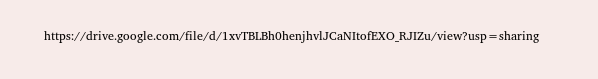https://drive.google.com/file/d/1xvTBLBh0henjhvlJCaNItofEXO_RJIZu/view?usp=sharing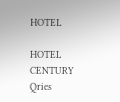HOTEL

HOTEL
CENTURY
Qries